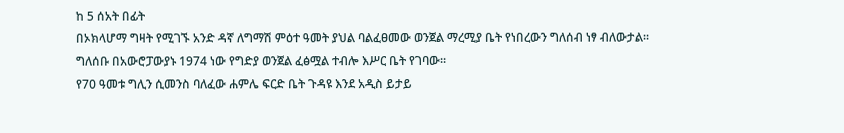ከ 5 ሰአት በፊት
በኦክላሆማ ግዛት የሚገኙ አንድ ዳኛ ለግማሽ ምዕተ ዓመት ያህል ባልፈፀመው ወንጀል ማረሚያ ቤት የነበረውን ግለሰብ ነፃ ብለውታል።
ግለሰቡ በአውሮፓውያኑ 1974 ነው የግድያ ወንጀል ፈፅሟል ተብሎ እሥር ቤት የገባው።
የ70 ዓመቱ ግሊን ሲመንስ ባለፈው ሐምሌ ፍርድ ቤት ጉዳዩ እንደ አዲስ ይታይ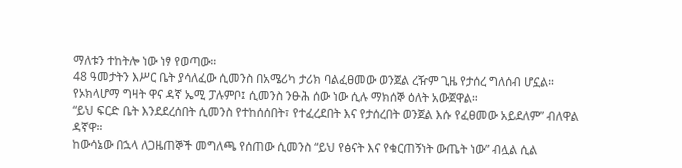ማለቱን ተከትሎ ነው ነፃ የወጣው።
48 ዓመታትን እሥር ቤት ያሳለፈው ሲመንስ በአሜሪካ ታሪክ ባልፈፀመው ወንጀል ረዥም ጊዜ የታሰረ ግለሰብ ሆኗል።
የኦክላሆማ ግዛት ዋና ዳኛ ኤሚ ፓሉምቦ፤ ሲመንስ ንፁሕ ሰው ነው ሲሉ ማክሰኞ ዕለት አውጀዋል።
“ይህ ፍርድ ቤት እንደደረሰበት ሲመንስ የተከሰሰበት፣ የተፈረደበት እና የታሰረበት ወንጀል እሱ የፈፀመው አይደለም” ብለዋል ዳኛዋ።
ከውሳኔው በኋላ ለጋዜጠኞች መግለጫ የሰጠው ሲመንስ “ይህ የፅናት እና የቁርጠኝነት ውጤት ነው” ብሏል ሲል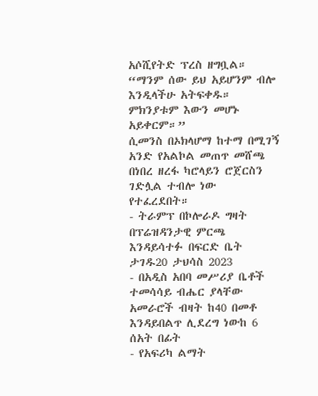አሶሺየትድ ፕረስ ዘግቧል።
“ማንም ሰው ይህ አይሆንም ብሎ እንዲላችሁ አትፍቀዱ። ምክንያቱም እውን መሆኑ አይቀርም።”
ሲመንስ በኦክላሆማ ከተማ በሚገኝ አንድ የአልኮል መጠጥ መሸጫ በነበረ ዘረፋ ካሮላይን ሮጀርስን ገድሏል ተብሎ ነው የተፈረደበት።
- ትራምፕ በኮሎራዶ ግዛት በፕሬዝዳንታዊ ምርጫ እንዳይሳተፉ በፍርድ ቤት ታገዱ20 ታህሳስ 2023
- በአዲስ አበባ መሥሪያ ቤቶች ተመሳሳይ ብሔር ያላቸው አመራሮች ብዛት ከ40 በመቶ እንዳይበልጥ ሊደረግ ነውከ 6 ሰአት በፊት
- የአፍሪካ ልማት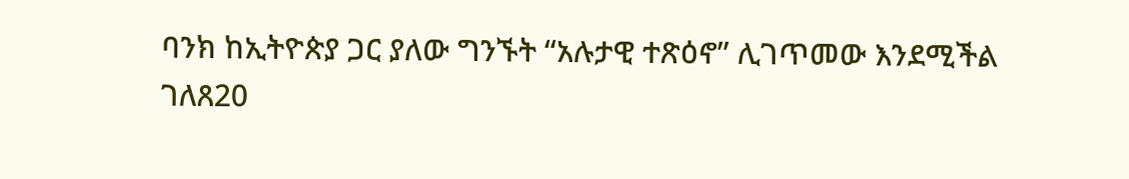ባንክ ከኢትዮጵያ ጋር ያለው ግንኙት “አሉታዊ ተጽዕኖ” ሊገጥመው እንደሚችል ገለጸ20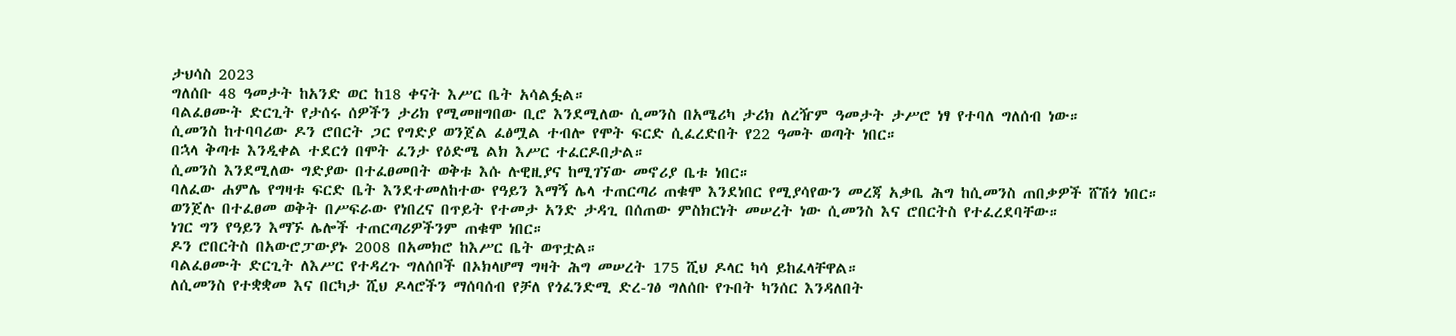ታህሳስ 2023
ግለሰቡ 48 ዓመታት ከአንድ ወር ከ18 ቀናት እሥር ቤት አሳልፏል።
ባልፈፀሙት ድርጊት የታሰሩ ሰዎችን ታሪክ የሚመዘግበው ቢሮ እንደሚለው ሲመንስ በአሜሪካ ታሪክ ለረዥም ዓመታት ታሥሮ ነፃ የተባለ ግለሰብ ነው።
ሲመንስ ከተባባሪው ዶን ሮበርት ጋር የግድያ ወንጀል ፈፅሟል ተብሎ የሞት ፍርድ ሲፈረድበት የ22 ዓመት ወጣት ነበር።
በኋላ ቅጣቱ እንዲቀል ተደርጎ በሞት ፈንታ የዕድሜ ልክ እሥር ተፈርዶበታል።
ሲመንስ እንደሚለው ግድያው በተፈፀመበት ወቅቱ እሱ ሉዊዚያና ከሚገኘው መኖሪያ ቤቱ ነበር።
ባለፈው ሐምሌ የግዛቱ ፍርድ ቤት እንደተመለከተው የዓይን እማኝ ሌላ ተጠርጣሪ ጠቁሞ እንደነበር የሚያሳየውን መረጃ አቃቤ ሕግ ከሲመንስ ጠበቃዎች ሸሽጎ ነበር።
ወንጀሉ በተፈፀመ ወቅት በሥፍራው የነበረና በጥይት የተመታ አንድ ታዳጊ በሰጠው ምስክርነት መሠረት ነው ሲመንስ እና ሮበርትስ የተፈረደባቸው።
ነገር ግን የዓይን እማኙ ሌሎች ተጠርጣሪዎችንም ጠቁሞ ነበር።
ዶን ሮበርትስ በአውሮፓውያኑ 2008 በአመክሮ ከእሥር ቤት ወጥቷል።
ባልፈፀሙት ድርጊት ለእሥር የተዳረጉ ግለሰቦች በኦክላሆማ ግዛት ሕግ መሠረት 175 ሺህ ዶላር ካሳ ይከፈላቸዋል።
ለሲመንስ የተቋቋመ እና በርካታ ሺህ ዶላሮችን ማሰባሰብ የቻለ የጎፈንድሚ ድረ-ገፅ ግለሰቡ የጉበት ካንሰር እንዳለበት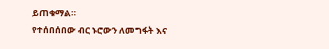ይጠቁማል።
የተሰበሰበው ብር ኑሮውን ለመግፋት እና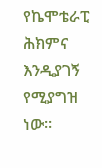የኬሞቴራፒ ሕክምና እንዲያገኝ የሚያግዝ ነው።